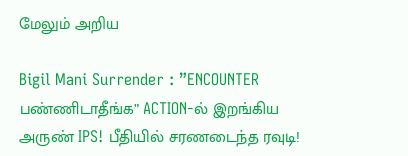மேலும் அறிய

Bigil Mani Surrender : ”ENCOUNTER பண்ணிடாதீங்க” ACTION-ல் இறங்கிய அருண் IPS! பீதியில் சரணடைந்த ரவுடி!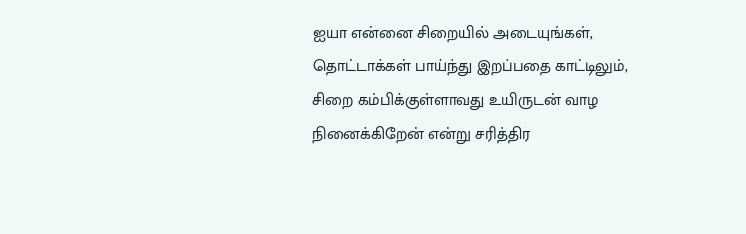ஐயா என்னை சிறையில் அடையுங்கள், தொட்டாக்கள் பாய்ந்து இறப்பதை காட்டிலும், சிறை கம்பிக்குள்ளாவது உயிருடன் வாழ நினைக்கிறேன் என்று சரித்திர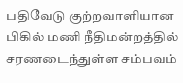பதிவேடு குற்றவாளியான பிகில் மணி நீதிமன்றத்தில் சரணடைந்துள்ள சம்பவம்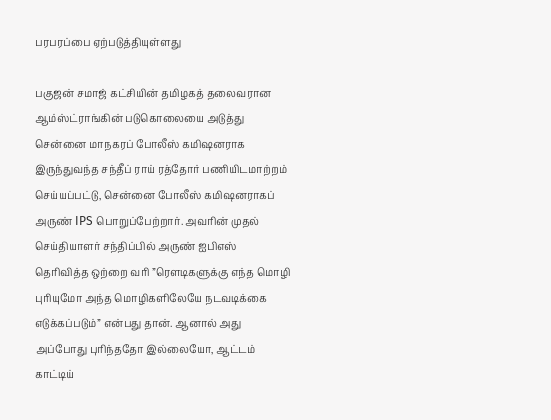பரபரப்பை ஏற்படுத்தியுள்ளது

பகுஜன் சமாஜ் கட்சியின் தமிழகத் தலைவரான ஆம்ஸ்ட்ராங்கின் படுகொலையை அடுத்து சென்னை மாநகரப் போலீஸ் கமிஷனராக இருந்துவந்த சந்தீப் ராய் ரத்தோர் பணியிடமாற்றம் செய்யப்பட்டு, சென்னை போலீஸ் கமிஷனராகப் அருண் IPS பொறுப்பேற்றார். அவரின் முதல் செய்தியாளர் சந்திப்பில் அருண் ஐபிஎஸ் தெரிவித்த ஒற்றை வரி ”ரெளடிகளுக்கு எந்த மொழி புரியுமோ அந்த மொழிகளிலேயே நடவடிக்கை எடுக்கப்படும்” என்பது தான். ஆனால் அது அப்போது புரிந்ததோ இல்லையோ, ஆட்டம் காட்டிய்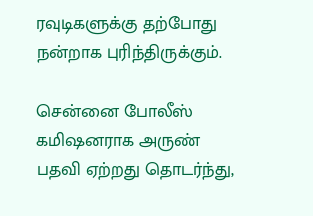ரவுடிகளுக்கு தற்போது நன்றாக புரிந்திருக்கும்.

சென்னை போலீஸ் கமிஷனராக அருண் பதவி ஏற்றது தொடர்ந்து,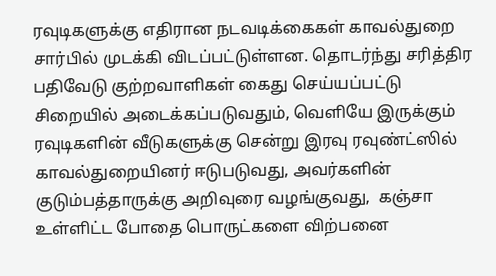ரவுடிகளுக்கு எதிரான நடவடிக்கைகள் காவல்துறை சார்பில் முடக்கி விடப்பட்டுள்ளன. தொடர்ந்து சரித்திர பதிவேடு குற்றவாளிகள் கைது செய்யப்பட்டு சிறையில் அடைக்கப்படுவதும், வெளியே இருக்கும் ரவுடிகளின் வீடுகளுக்கு சென்று இரவு ரவுண்ட்ஸில் காவல்துறையினர் ஈடுபடுவது, அவர்களின் குடும்பத்தாருக்கு அறிவுரை வழங்குவது,  கஞ்சா உள்ளிட்ட போதை பொருட்களை விற்பனை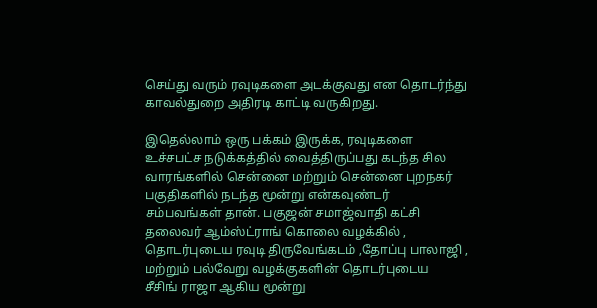செய்து வரும் ரவுடிகளை அடக்குவது என தொடர்ந்து காவல்துறை அதிரடி காட்டி வருகிறது.

இதெல்லாம் ஒரு பக்கம் இருக்க, ரவுடிகளை உச்சபட்ச நடுக்கத்தில் வைத்திருப்பது கடந்த சில வாரங்களில் சென்னை மற்றும் சென்னை புறநகர் பகுதிகளில் நடந்த மூன்று என்கவுண்டர் சம்பவங்கள் தான். பகுஜன் சமாஜ்வாதி கட்சி தலைவர் ஆம்ஸ்ட்ராங் கொலை வழக்கில் , தொடர்புடைய ரவுடி திருவேங்கடம் ,தோப்பு பாலாஜி , மற்றும் பல்வேறு வழக்குகளின் தொடர்புடைய  சீசிங் ராஜா ஆகிய மூன்று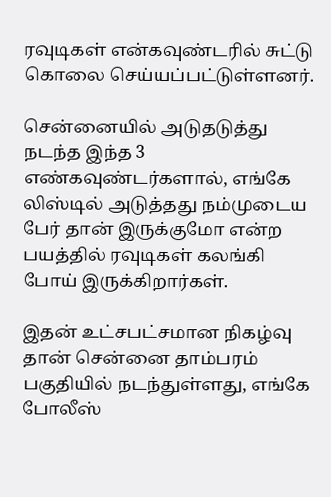ரவுடிகள் என்கவுண்டரில் சுட்டு கொலை செய்யப்பட்டுள்ளனர்.

சென்னையில் அடுதடுத்து நடந்த இந்த 3 எண்கவுண்டர்களால், எங்கே லிஸ்டில் அடுத்தது நம்முடைய பேர் தான் இருக்குமோ என்ற பயத்தில் ரவுடிகள் கலங்கி போய் இருக்கிறார்கள்.

இதன் உட்சபட்சமான நிகழ்வு தான் சென்னை தாம்பரம் பகுதியில் நடந்துள்ளது, எங்கே போலீஸ்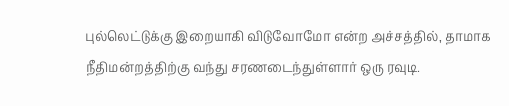புல்லெட்டுக்கு இறையாகி விடுவோமோ என்ற அச்சத்தில், தாமாக நீதிமன்றத்திற்கு வந்து சரணடைந்துள்ளார் ஒரு ரவுடி.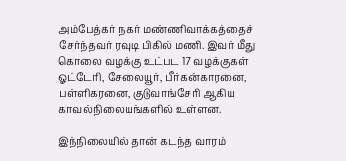அம்பேத்கர் நகர் மண்ணிவாக்கத்தைச் சேர்ந்தவர் ரவுடி பிகில் மணி. இவர் மீது கொலை வழக்கு உட்பட 17 வழக்குகள் ஓட்டேரி, சேலையூர், பீர்கன்காரனை, பள்ளிகரனை, குடுவாங்சேரி ஆகிய காவல்நிலையங்களில் உள்ளன.

இந்நிலையில் தான் கடந்த வாரம்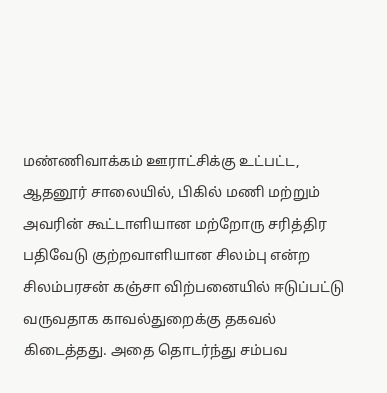மண்ணிவாக்கம் ஊராட்சிக்கு உட்பட்ட, ஆதனூர் சாலையில், பிகில் மணி மற்றும் அவரின் கூட்டாளியான மற்றோரு சரித்திர பதிவேடு குற்றவாளியான சிலம்பு என்ற சிலம்பரசன் கஞ்சா விற்பனையில் ஈடுப்பட்டு வருவதாக காவல்துறைக்கு தகவல் கிடைத்தது. அதை தொடர்ந்து சம்பவ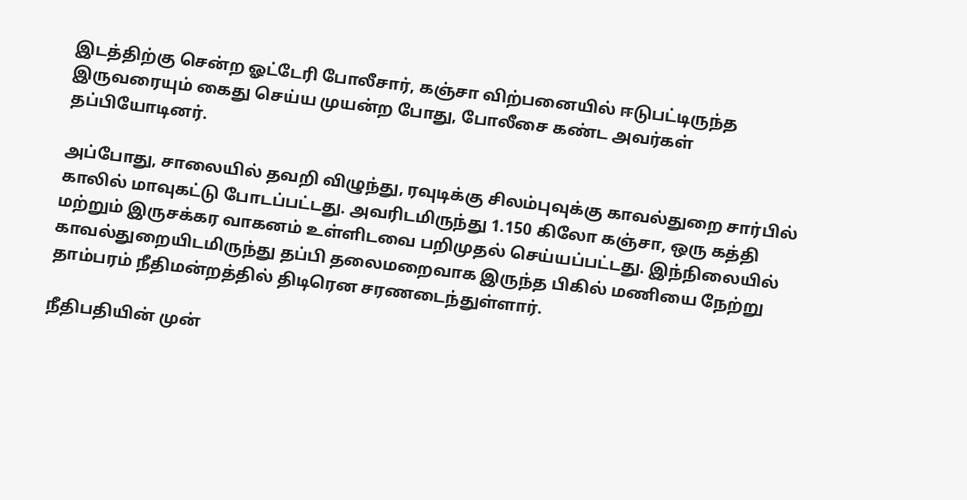இடத்திற்கு சென்ற ஓட்டேரி போலீசார், கஞ்சா விற்பனையில் ஈடுபட்டிருந்த இருவரையும் கைது செய்ய முயன்ற போது, போலீசை கண்ட அவர்கள் தப்பியோடினர்.

அப்போது, சாலையில் தவறி விழுந்து, ரவுடிக்கு சிலம்புவுக்கு காவல்துறை சார்பில் காலில் மாவுகட்டு போடப்பட்டது. அவரிடமிருந்து 1.150 கிலோ கஞ்சா, ஒரு கத்தி மற்றும் இருசக்கர வாகனம் உள்ளிடவை பறிமுதல் செய்யப்பட்டது. இந்நிலையில் காவல்துறையிடமிருந்து தப்பி தலைமறைவாக இருந்த பிகில் மணியை நேற்று தாம்பரம் நீதிமன்றத்தில் திடிரென சரணடைந்துள்ளார்.

நீதிபதியின் முன்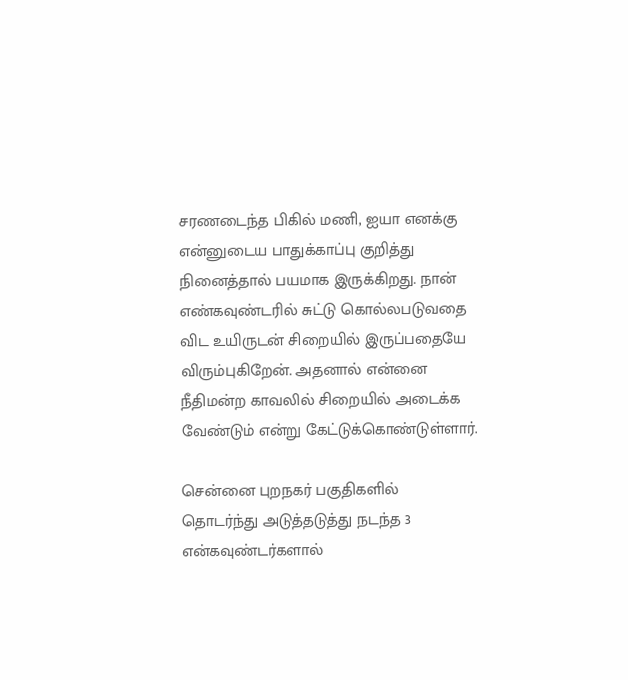சரணடைந்த பிகில் மணி, ஐயா எனக்கு என்னுடைய பாதுக்காப்பு குறித்து நினைத்தால் பயமாக இருக்கிறது. நான் எண்கவுண்டரில் சுட்டு கொல்லபடுவதை விட உயிருடன் சிறையில் இருப்பதையே விரும்புகிறேன். அதனால் என்னை நீதிமன்ற காவலில் சிறையில் அடைக்க வேண்டும் என்று கேட்டுக்கொண்டுள்ளார்.

சென்னை புறநகர் பகுதிகளில் தொடர்ந்து அடுத்தடுத்து நடந்த 3 என்கவுண்டர்களால்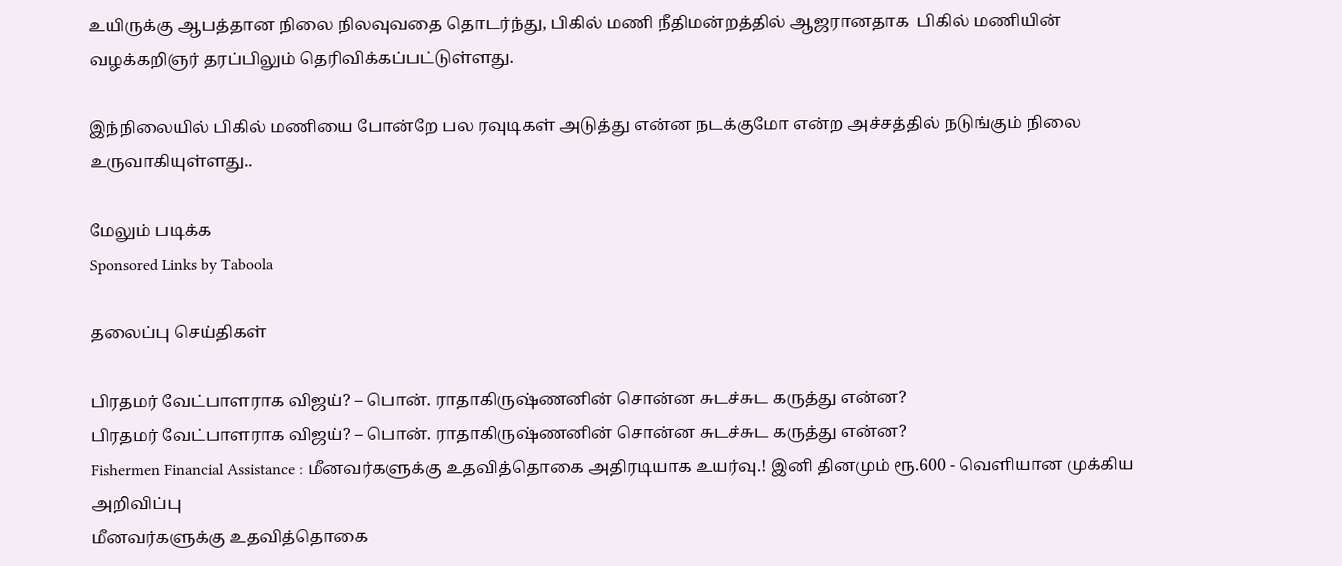உயிருக்கு ஆபத்தான நிலை நிலவுவதை தொடர்ந்து, பிகில் மணி நீதிமன்றத்தில் ஆஜரானதாக  பிகில் மணியின் வழக்கறிஞர் தரப்பிலும் தெரிவிக்கப்பட்டுள்ளது.

இந்நிலையில் பிகில் மணியை போன்றே பல ரவுடிகள் அடுத்து என்ன நடக்குமோ என்ற அச்சத்தில் நடுங்கும் நிலை உருவாகியுள்ளது..

மேலும் படிக்க
Sponsored Links by Taboola

தலைப்பு செய்திகள்

பிரதமர் வேட்பாளராக விஜய்? – பொன். ராதாகிருஷ்ணனின் சொன்ன சுடச்சுட கருத்து என்ன?
பிரதமர் வேட்பாளராக விஜய்? – பொன். ராதாகிருஷ்ணனின் சொன்ன சுடச்சுட கருத்து என்ன?
Fishermen Financial Assistance : மீனவர்களுக்கு உதவித்தொகை அதிரடியாக உயர்வு.! இனி தினமும் ரூ.600 - வெளியான முக்கிய அறிவிப்பு
மீனவர்களுக்கு உதவித்தொகை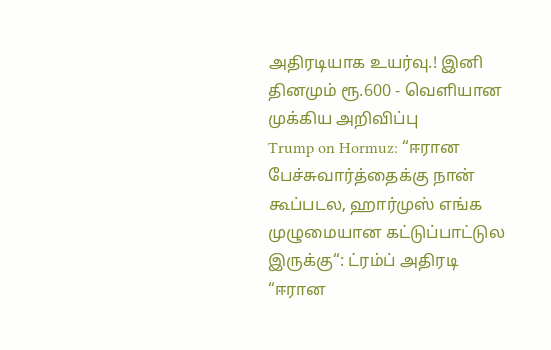அதிரடியாக உயர்வு.! இனி தினமும் ரூ.600 - வெளியான முக்கிய அறிவிப்பு
Trump on Hormuz: “ஈரான பேச்சுவார்த்தைக்கு நான் கூப்படல, ஹார்முஸ் எங்க முழுமையான கட்டுப்பாட்டுல இருக்கு“: ட்ரம்ப் அதிரடி
“ஈரான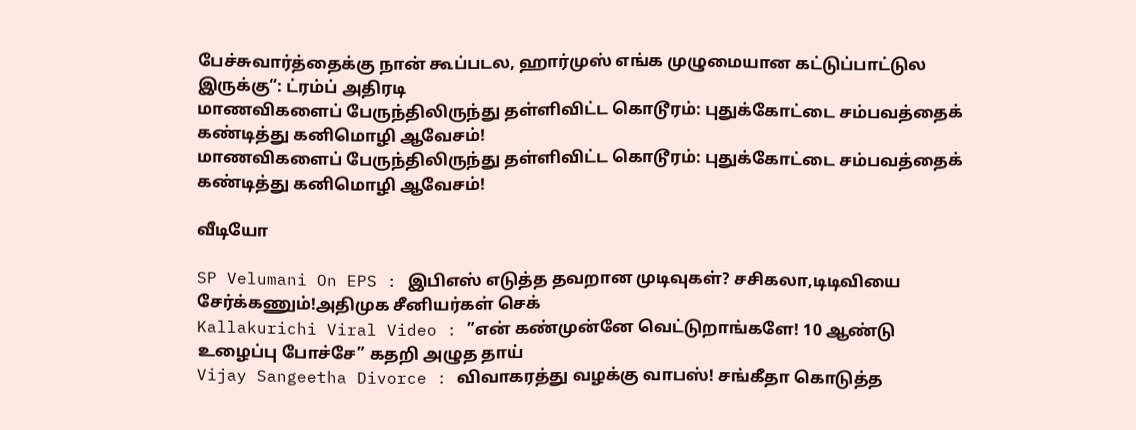பேச்சுவார்த்தைக்கு நான் கூப்படல, ஹார்முஸ் எங்க முழுமையான கட்டுப்பாட்டுல இருக்கு“: ட்ரம்ப் அதிரடி
மாணவிகளைப் பேருந்திலிருந்து தள்ளிவிட்ட கொடூரம்: புதுக்கோட்டை சம்பவத்தைக் கண்டித்து கனிமொழி ஆவேசம்!
மாணவிகளைப் பேருந்திலிருந்து தள்ளிவிட்ட கொடூரம்: புதுக்கோட்டை சம்பவத்தைக் கண்டித்து கனிமொழி ஆவேசம்!

வீடியோ

SP Velumani On EPS : இபிஎஸ் எடுத்த தவறான முடிவுகள்? சசிகலா,டிடிவியை சேர்க்கணும்!அதிமுக சீனியர்கள் செக்
Kallakurichi Viral Video : ”என் கண்முன்னே வெட்டுறாங்களே! 10 ஆண்டு உழைப்பு போச்சே” கதறி அழுத தாய்
Vijay Sangeetha Divorce : விவாகரத்து வழக்கு வாபஸ்! சங்கீதா கொடுத்த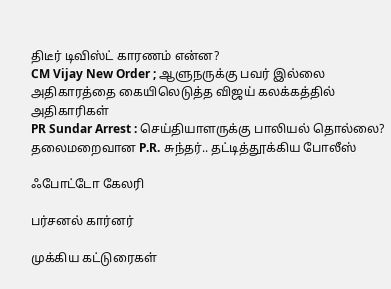திடீர் டிவிஸ்ட் காரணம் என்ன?
CM Vijay New Order ; ஆளுநருக்கு பவர் இல்லை அதிகாரத்தை கையிலெடுத்த விஜய் கலக்கத்தில் அதிகாரிகள்
PR Sundar Arrest : செய்தியாளருக்கு பாலியல் தொல்லை? தலைமறைவான P.R. சுந்தர்.. தட்டித்தூக்கிய போலீஸ்

ஃபோட்டோ கேலரி

பர்சனல் கார்னர்

முக்கிய கட்டுரைகள்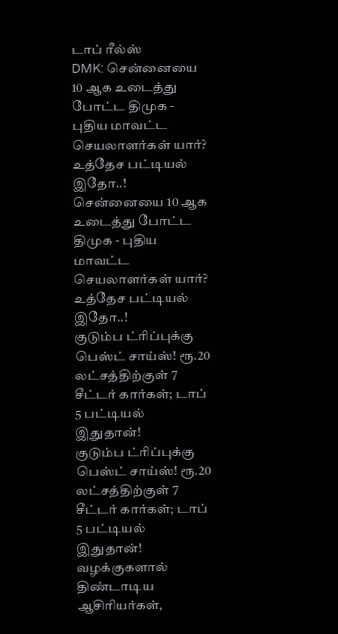டாப் ரீல்ஸ்
DMK: சென்னையை 10 ஆக உடைத்து போட்ட திமுக - புதிய மாவட்ட செயலாளர்கள் யார்? உத்தேச பட்டியல் இதோ..!
சென்னையை 10 ஆக உடைத்து போட்ட திமுக - புதிய மாவட்ட செயலாளர்கள் யார்? உத்தேச பட்டியல் இதோ..!
குடும்ப ட்ரிப்புக்கு பெஸ்ட் சாய்ஸ்! ரூ.20 லட்சத்திற்குள் 7 சீட்டர் கார்கள்; டாப் 5 பட்டியல் இதுதான்!
குடும்ப ட்ரிப்புக்கு பெஸ்ட் சாய்ஸ்! ரூ.20 லட்சத்திற்குள் 7 சீட்டர் கார்கள்; டாப் 5 பட்டியல் இதுதான்!
வழக்குகளால் திண்டாடிய ஆசிரியர்கள்,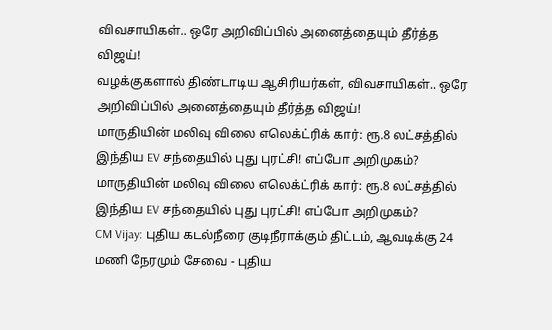விவசாயிகள்.. ஒரே அறிவிப்பில் அனைத்தையும் தீர்த்த விஜய்!
வழக்குகளால் திண்டாடிய ஆசிரியர்கள், விவசாயிகள்.. ஒரே அறிவிப்பில் அனைத்தையும் தீர்த்த விஜய்!
மாருதியின் மலிவு விலை எலெக்ட்ரிக் கார்: ரூ.8 லட்சத்தில் இந்திய EV சந்தையில் புது புரட்சி! எப்போ அறிமுகம்?
மாருதியின் மலிவு விலை எலெக்ட்ரிக் கார்: ரூ.8 லட்சத்தில் இந்திய EV சந்தையில் புது புரட்சி! எப்போ அறிமுகம்?
CM Vijay: புதிய கடல்நீரை குடிநீராக்கும் திட்டம், ஆவடிக்கு 24 மணி நேரமும் சேவை - புதிய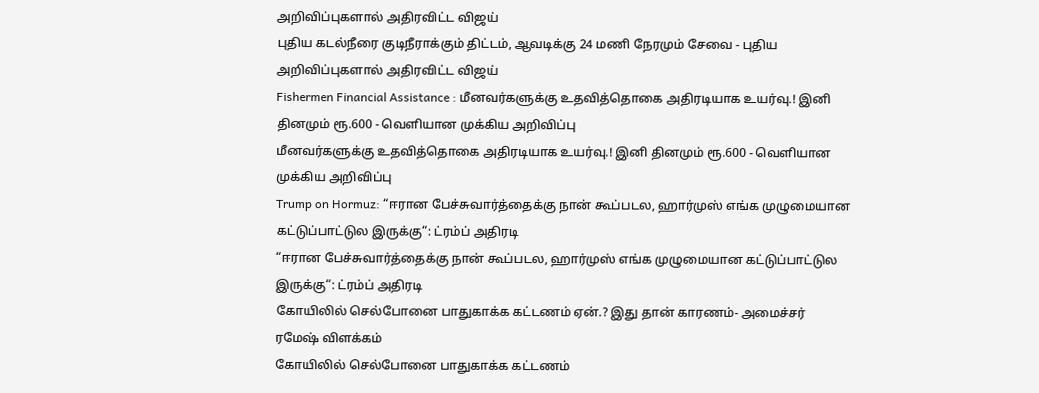அறிவிப்புகளால் அதிரவிட்ட விஜய்
புதிய கடல்நீரை குடிநீராக்கும் திட்டம், ஆவடிக்கு 24 மணி நேரமும் சேவை - புதிய அறிவிப்புகளால் அதிரவிட்ட விஜய்
Fishermen Financial Assistance : மீனவர்களுக்கு உதவித்தொகை அதிரடியாக உயர்வு.! இனி தினமும் ரூ.600 - வெளியான முக்கிய அறிவிப்பு
மீனவர்களுக்கு உதவித்தொகை அதிரடியாக உயர்வு.! இனி தினமும் ரூ.600 - வெளியான முக்கிய அறிவிப்பு
Trump on Hormuz: “ஈரான பேச்சுவார்த்தைக்கு நான் கூப்படல, ஹார்முஸ் எங்க முழுமையான கட்டுப்பாட்டுல இருக்கு“: ட்ரம்ப் அதிரடி
“ஈரான பேச்சுவார்த்தைக்கு நான் கூப்படல, ஹார்முஸ் எங்க முழுமையான கட்டுப்பாட்டுல இருக்கு“: ட்ரம்ப் அதிரடி
கோயிலில் செல்போனை பாதுகாக்க கட்டணம் ஏன்.? இது தான் காரணம்- அமைச்சர் ரமேஷ் விளக்கம்
கோயிலில் செல்போனை பாதுகாக்க கட்டணம்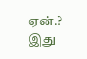ஏன்.? இது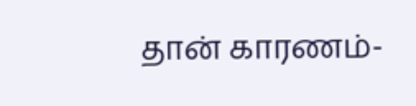தான் காரணம்-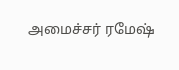அமைச்சர் ரமேஷ்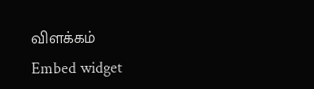விளக்கம்
Embed widget